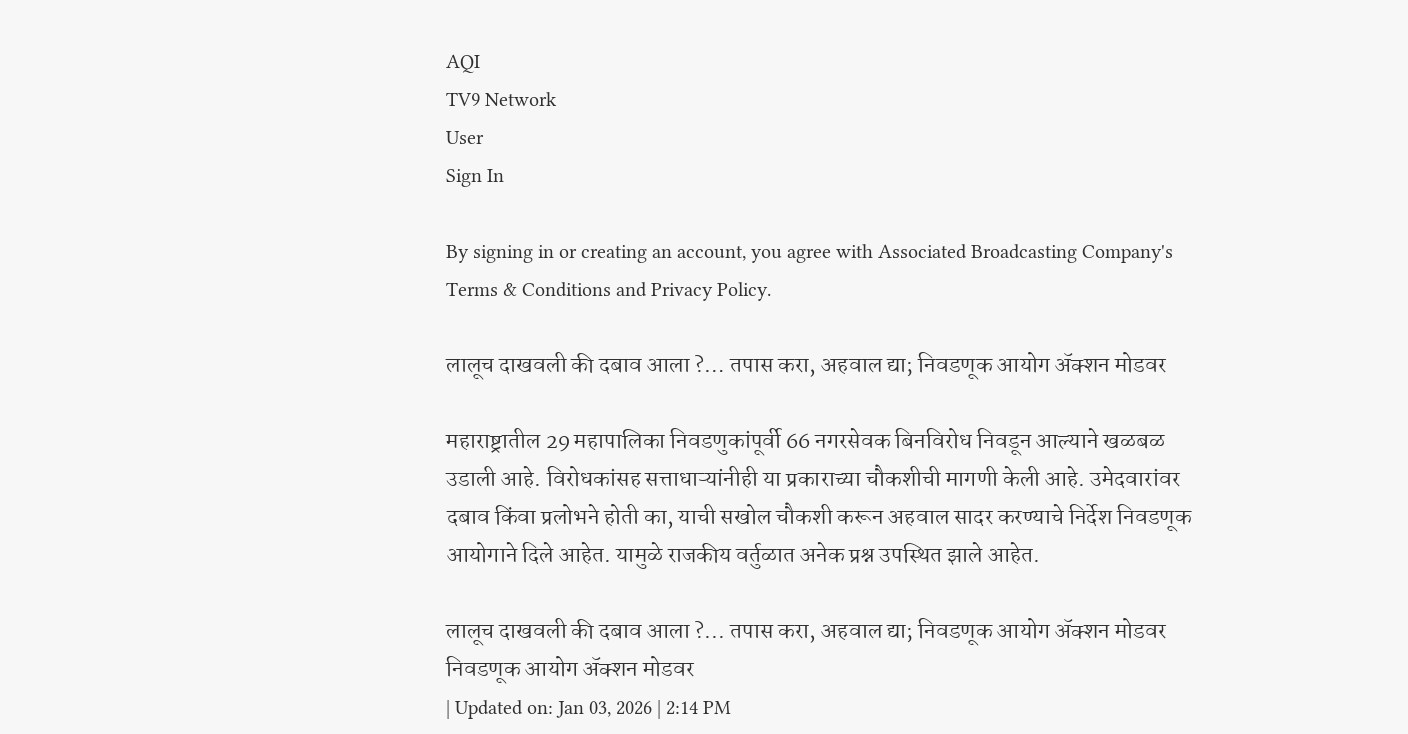AQI
TV9 Network
User
Sign In

By signing in or creating an account, you agree with Associated Broadcasting Company's Terms & Conditions and Privacy Policy.

लालूच दाखवली की दबाव आला ?… तपास करा, अहवाल द्या; निवडणूक आयोग ॲक्शन मोडवर

महाराष्ट्रातील 29 महापालिका निवडणुकांपूर्वी 66 नगरसेवक बिनविरोध निवडून आल्याने खळबळ उडाली आहे. विरोधकांसह सत्ताधाऱ्यांनीही या प्रकाराच्या चौकशीची मागणी केली आहे. उमेदवारांवर दबाव किंवा प्रलोभने होती का, याची सखोल चौकशी करून अहवाल सादर करण्याचे निर्देश निवडणूक आयोगाने दिले आहेत. यामुळे राजकीय वर्तुळात अनेक प्रश्न उपस्थित झाले आहेत.

लालूच दाखवली की दबाव आला ?... तपास करा, अहवाल द्या; निवडणूक आयोग ॲक्शन मोडवर
निवडणूक आयोग ॲक्शन मोडवर
| Updated on: Jan 03, 2026 | 2:14 PM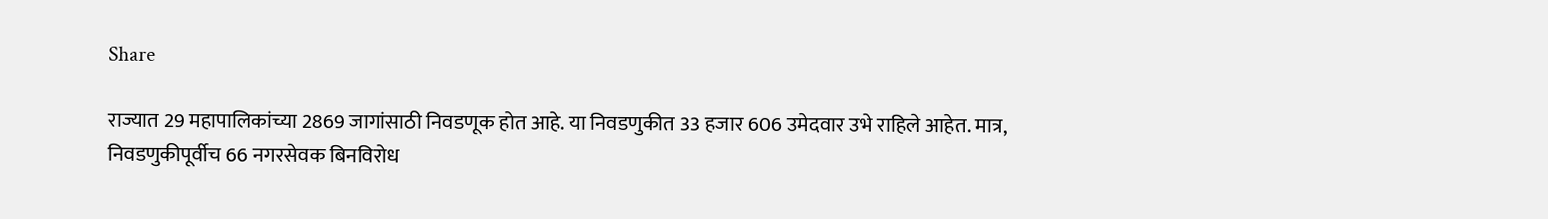Share

राज्यात 29 महापालिकांच्या 2869 जागांसाठी निवडणूक होत आहे. या निवडणुकीत 33 हजार 606 उमेदवार उभे राहिले आहेत. मात्र, निवडणुकीपूर्वीच 66 नगरसेवक बिनविरोध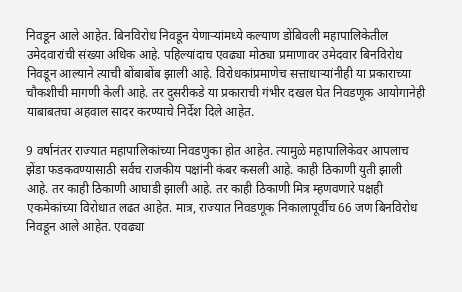निवडून आले आहेत. बिनविरोध निवडून येणाऱ्यांमध्ये कल्याण डोंबिवली महापालिकेतील उमेदवारांची संख्या अधिक आहे. पहिल्यांदाच एवढ्या मोठ्या प्रमाणावर उमेदवार बिनविरोध निवडून आल्याने त्याची बोंबाबोंब झाली आहे. विरोधकांप्रमाणेच सत्ताधाऱ्यांनीही या प्रकाराच्या चौकशीची मागणी केली आहे. तर दुसरीकडे या प्रकाराची गंभीर दखल घेत निवडणूक आयोगानेही याबाबतचा अहवाल सादर करण्याचे निर्देश दिले आहेत.

9 वर्षानंतर राज्यात महापालिकांच्या निवडणुका होत आहेत. त्यामुळे महापालिकेवर आपलाच झेंडा फडकवण्यासाठी सर्वच राजकीय पक्षांनी कंबर कसली आहे. काही ठिकाणी युती झाली आहे. तर काही ठिकाणी आघाडी झाली आहे. तर काही ठिकाणी मित्र म्हणवणारे पक्षही एकमेकांच्या विरोधात लढत आहेत. मात्र, राज्यात निवडणूक निकालापूर्वीच 66 जण बिनविरोध निवडून आले आहेत. एवढ्या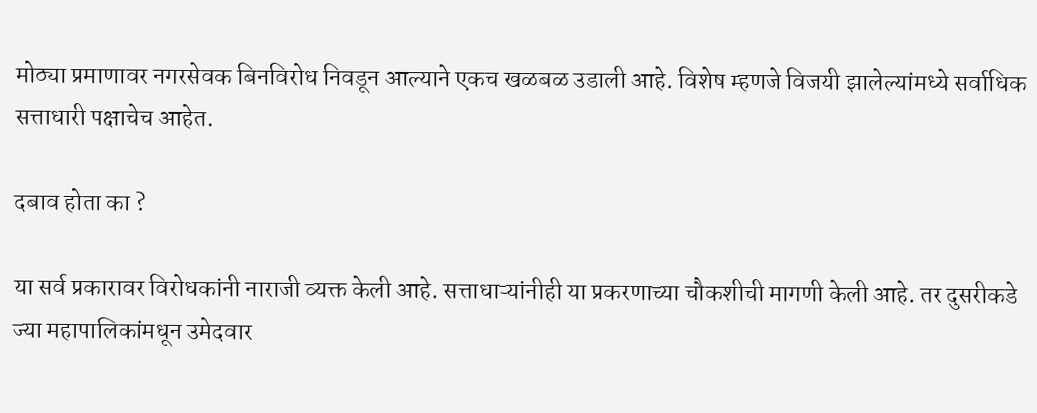मोठ्या प्रमाणावर नगरसेवक बिनविरोध निवडून आल्याने एकच खळबळ उडाली आहे. विशेष म्हणजे विजयी झालेल्यांमध्ये सर्वाधिक सत्ताधारी पक्षाचेच आहेत.

दबाव होता का ?

या सर्व प्रकारावर विरोधकांनी नाराजी व्यक्त केली आहे. सत्ताधाऱ्यांनीही या प्रकरणाच्या चौकशीची मागणी केली आहे. तर दुसरीकडे ज्या महापालिकांमधून उमेदवार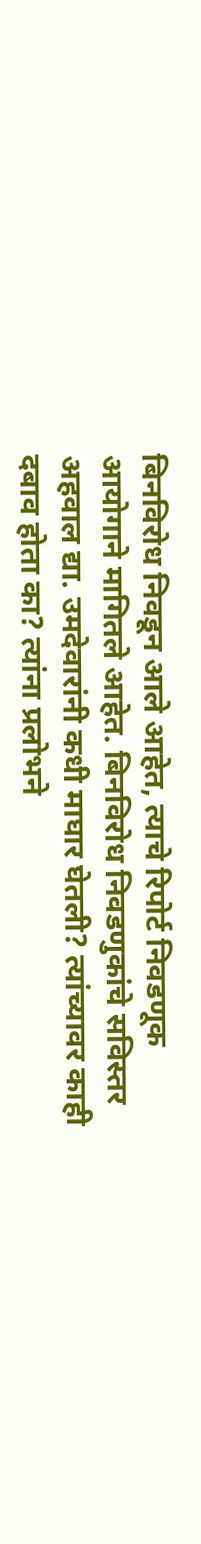बिनविरोध निवडून आले आहेत, त्याचे रिपोर्ट निवडणूक आयोगाने मागितले आहेत. बिनविरोध निवडणुकांचे सविस्तर अहवाल द्या. उमदेवारांनी कधी माघार घेतली? त्यांच्यावर काही दबाव होता का? त्यांना प्रलोभने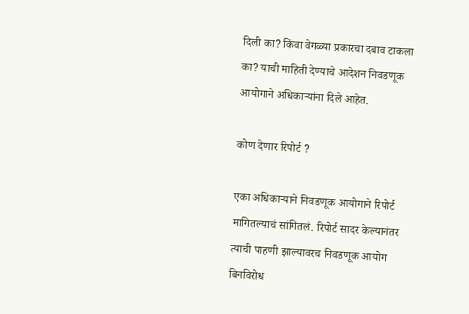दिली का? किंवा वेगळ्या प्रकारचा दबाव टाकला का? याची माहिती देण्याचे आदेशन निवडणूक आयोगाने अधिकाऱ्यांना दिले आहेत.

कोण देणार रिपोर्ट ?

एका अधिकाऱ्याने निवडणूक आयोगाने रिपोर्ट मागितल्याचं सांगितलं. रिपोर्ट सादर केल्यानंतर त्याची पाहणी झाल्यावरच निवडणूक आयोग बिनविरोध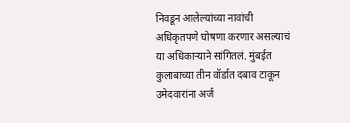निवडून आलेल्यांच्या नावांची अधिकृतपणे घोषणा करणार असल्याचं या अधिकाऱ्याने सांगितलं. मुंबईत कुलाबाच्या तीन वॉर्डात दबाव टाकून उमेदवारांना अर्ज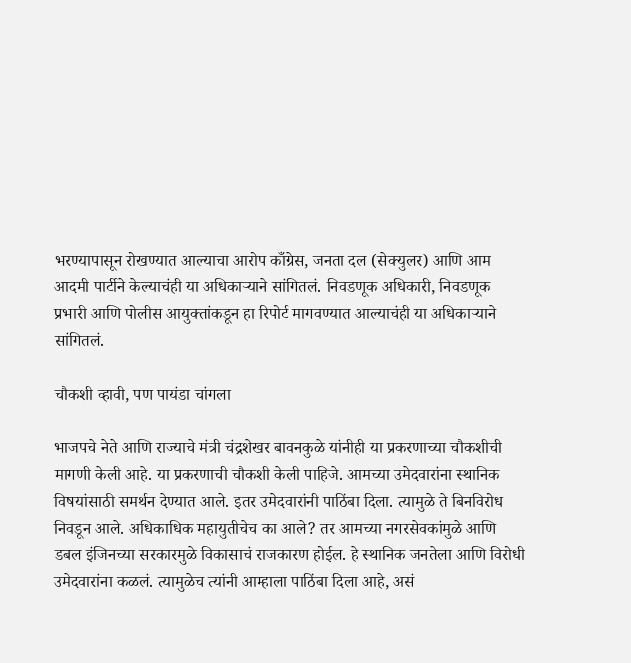भरण्यापासून रोखण्यात आल्याचा आरोप काँग्रेस, जनता दल (सेक्युलर) आणि आम आदमी पार्टीने केल्याचंही या अधिकाऱ्याने सांगितलं. निवडणूक अधिकारी, निवडणूक प्रभारी आणि पोलीस आयुक्तांकडून हा रिपोर्ट मागवण्यात आल्याचंही या अधिकाऱ्याने सांगितलं.

चौकशी व्हावी, पण पायंडा चांगला

भाजपचे नेते आणि राज्याचे मंत्री चंद्रशेखर बावनकुळे यांनीही या प्रकरणाच्या चौकशीची मागणी केली आहे. या प्रकरणाची चौकशी केली पाहिजे. आमच्या उमेदवारांना स्थानिक विषयांसाठी समर्थन देण्यात आले. इतर उमेदवारांनी पाठिंबा दिला. त्यामुळे ते बिनविरोध निवडून आले. अधिकाधिक महायुतीचेच का आले? तर आमच्या नगरसेवकांमुळे आणि डबल इंजिनच्या सरकारमुळे विकासाचं राजकारण होईल. हे स्थानिक जनतेला आणि विरोधी उमेदवारांना कळलं. त्यामुळेच त्यांनी आम्हाला पाठिंबा दिला आहे, असं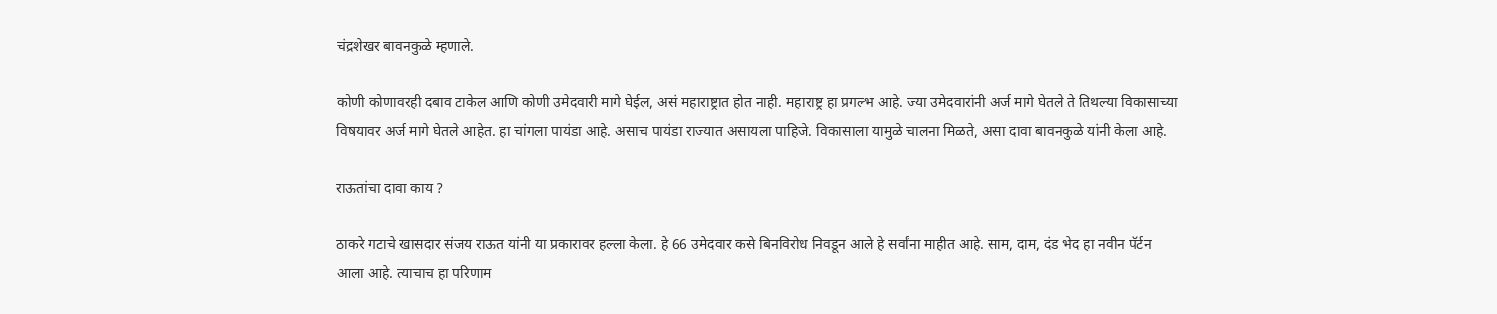चंद्रशेखर बावनकुळे म्हणाले.

कोणी कोणावरही दबाव टाकेल आणि कोणी उमेदवारी मागे घेईल, असं महाराष्ट्रात होत नाही. महाराष्ट्र हा प्रगल्भ आहे. ज्या उमेदवारांनी अर्ज मागे घेतले ते तिथल्या विकासाच्या विषयावर अर्ज मागे घेतले आहेत. हा चांगला पायंडा आहे. असाच पायंडा राज्यात असायला पाहिजे. विकासाला यामुळे चालना मिळते, असा दावा बावनकुळे यांनी केला आहे.

राऊतांचा दावा काय ?

ठाकरे गटाचे खासदार संजय राऊत यांनी या प्रकारावर हल्ला केला. हे 66 उमेदवार कसे बिनविरोध निवडून आले हे सर्वांना माहीत आहे. साम, दाम, दंड भेद हा नवीन पॅर्टन आला आहे. त्याचाच हा परिणाम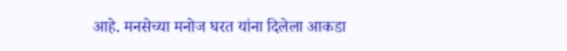आहे. मनसेच्या मनोज घरत यांना दिलेला आकडा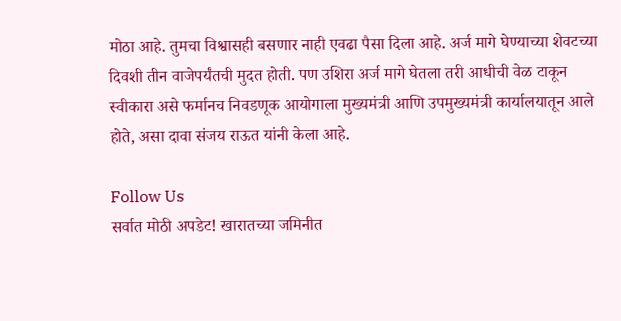मोठा आहे. तुमचा विश्वासही बसणार नाही एवढा पैसा दिला आहे. अर्ज मागे घेण्याच्या शेवटच्या दिवशी तीन वाजेपर्यंतची मुदत होती. पण उशिरा अर्ज मागे घेतला तरी आधीची वेळ टाकून स्वीकारा असे फर्मानच निवडणूक आयोगाला मुख्यमंत्री आणि उपमुख्यमंत्री कार्यालयातून आले होते, असा दावा संजय राऊत यांनी केला आहे.

Follow Us
सर्वात मोठी अपडेट! खारातच्या जमिनीत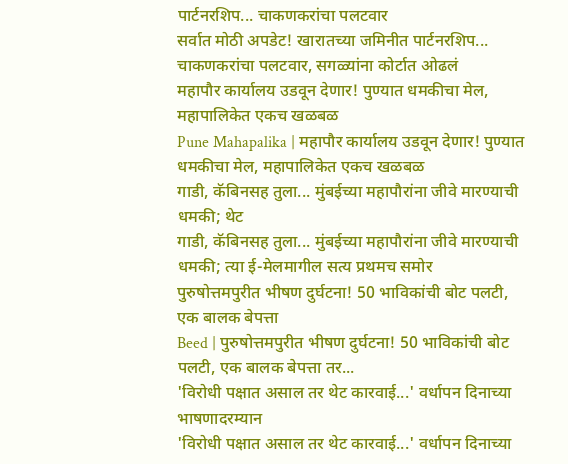पार्टनरशिप... चाकणकरांचा पलटवार
सर्वात मोठी अपडेट! खारातच्या जमिनीत पार्टनरशिप... चाकणकरांचा पलटवार, सगळ्यांना कोर्टात ओढलं
महापौर कार्यालय उडवून देणार! पुण्यात धमकीचा मेल, महापालिकेत एकच खळबळ
Pune Mahapalika | महापौर कार्यालय उडवून देणार! पुण्यात धमकीचा मेल, महापालिकेत एकच खळबळ
गाडी, कॅबिनसह तुला... मुंबईच्या महापौरांना जीवे मारण्याची धमकी; थेट
गाडी, कॅबिनसह तुला... मुंबईच्या महापौरांना जीवे मारण्याची धमकी; त्या ई-मेलमागील सत्य प्रथमच समोर
पुरुषोत्तमपुरीत भीषण दुर्घटना! 50 भाविकांची बोट पलटी, एक बालक बेपत्ता
Beed | पुरुषोत्तमपुरीत भीषण दुर्घटना! 50 भाविकांची बोट पलटी, एक बालक बेपत्ता तर...
'विरोधी पक्षात असाल तर थेट कारवाई...' वर्धापन दिनाच्या भाषणादरम्यान
'विरोधी पक्षात असाल तर थेट कारवाई...' वर्धापन दिनाच्या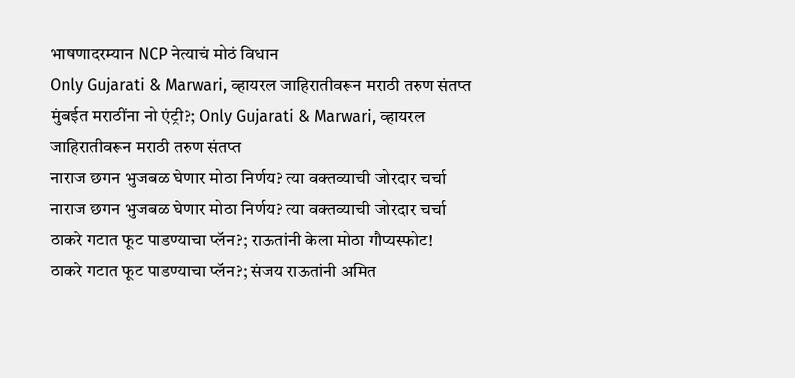भाषणादरम्यान NCP नेत्याचं मोठं विधान
Only Gujarati & Marwari, व्हायरल जाहिरातीवरून मराठी तरुण संतप्त
मुंबईत मराठींना नो एंट्री?; Only Gujarati & Marwari, व्हायरल जाहिरातीवरून मराठी तरुण संतप्त
नाराज छगन भुजबळ घेणार मोठा निर्णय? त्या वक्तव्याची जोरदार चर्चा
नाराज छगन भुजबळ घेणार मोठा निर्णय? त्या वक्तव्याची जोरदार चर्चा
ठाकरे गटात फूट पाडण्याचा प्लॅन?; राऊतांनी केला मोठा गौप्यस्फोट!
ठाकरे गटात फूट पाडण्याचा प्लॅन?; संजय राऊतांनी अमित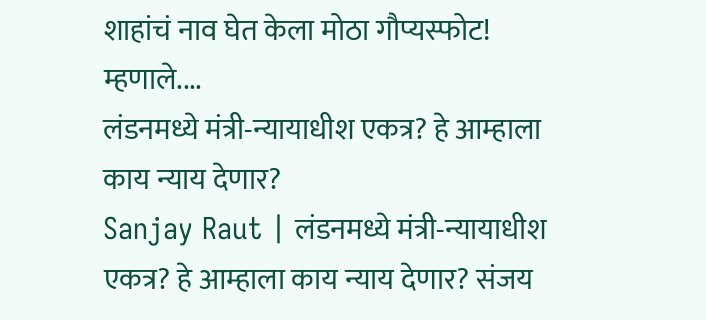शाहांचं नाव घेत केला मोठा गौप्यस्फोट! म्हणाले....
लंडनमध्ये मंत्री-न्यायाधीश एकत्र? हे आम्हाला काय न्याय देणार?
Sanjay Raut | लंडनमध्ये मंत्री-न्यायाधीश एकत्र? हे आम्हाला काय न्याय देणार? संजय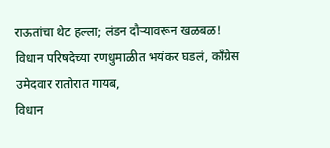राऊतांचा थेट हल्ला; लंडन दौऱ्यावरून खळबळ!
विधान परिषदेच्या रणधुमाळीत भयंकर घडलं, कॉंग्रेस उमेदवार रातोरात गायब,
विधान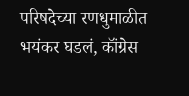परिषदेच्या रणधुमाळीत भयंकर घडलं, कॉंग्रेस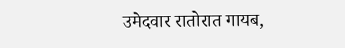उमेदवार रातोरात गायब,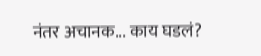नंतर अचानक... काय घडलं?